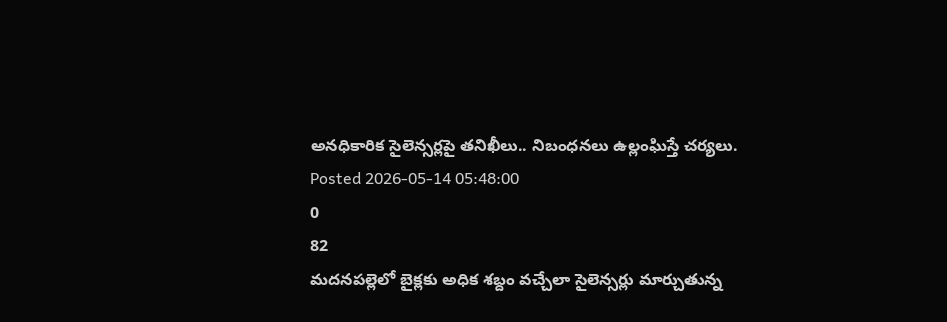అనధికారిక సైలెన్సర్లపై తనిఖీలు.. నిబంధనలు ఉల్లంఘిస్తే చర్యలు.
Posted 2026-05-14 05:48:00
0
82
మదనపల్లెలో బైక్లకు అధిక శబ్దం వచ్చేలా సైలెన్సర్లు మార్చుతున్న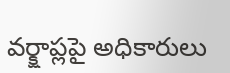వర్క్షాప్లపై అధికారులు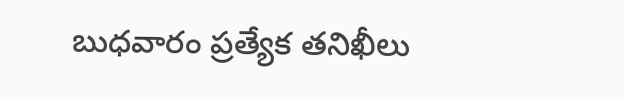బుధవారం ప్రత్యేక తనిఖీలు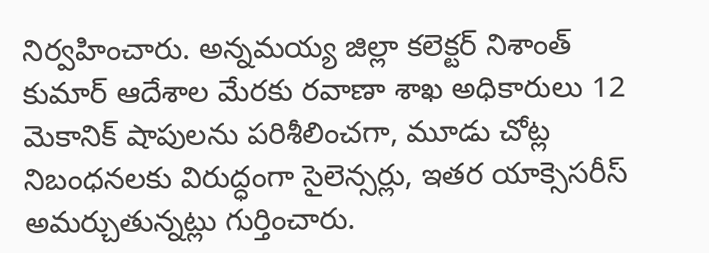నిర్వహించారు. అన్నమయ్య జిల్లా కలెక్టర్ నిశాంత్ కుమార్ ఆదేశాల మేరకు రవాణా శాఖ అధికారులు 12 మెకానిక్ షాపులను పరిశీలించగా, మూడు చోట్ల నిబంధనలకు విరుద్ధంగా సైలెన్సర్లు, ఇతర యాక్సెసరీస్ అమర్చుతున్నట్లు గుర్తించారు.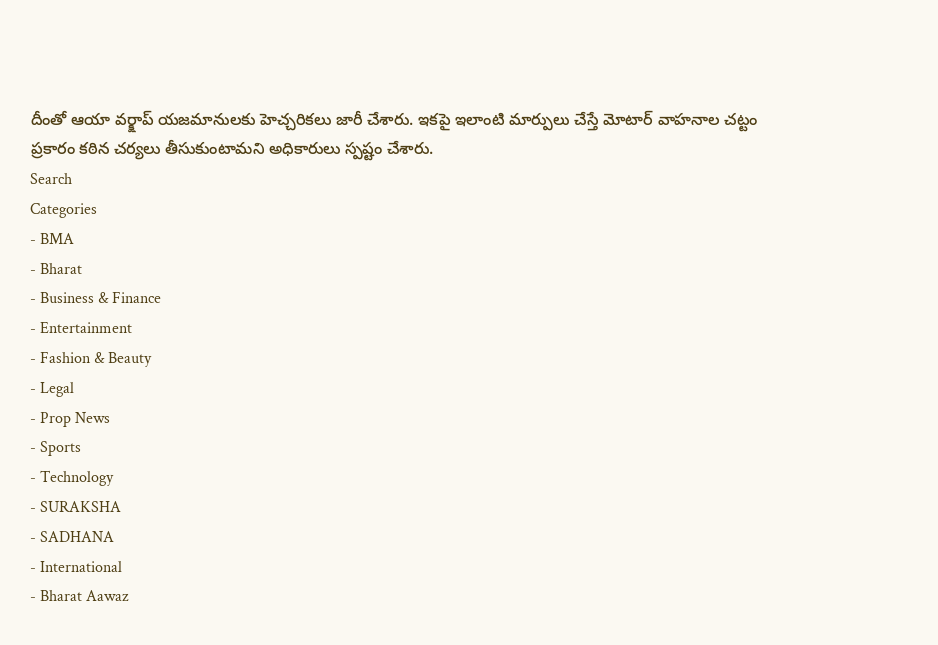దీంతో ఆయా వర్క్షాప్ యజమానులకు హెచ్చరికలు జారీ చేశారు. ఇకపై ఇలాంటి మార్పులు చేస్తే మోటార్ వాహనాల చట్టం ప్రకారం కఠిన చర్యలు తీసుకుంటామని అధికారులు స్పష్టం చేశారు.
Search
Categories
- BMA
- Bharat
- Business & Finance
- Entertainment
- Fashion & Beauty
- Legal
- Prop News
- Sports
- Technology
- SURAKSHA
- SADHANA
- International
- Bharat Aawaz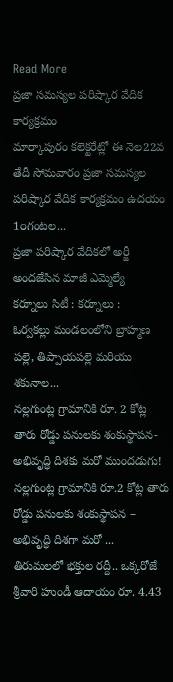Read More
ప్రజా సమస్యల పరిష్కార వేదిక కార్యక్రమం
మార్కాపురం కలెక్టరేట్లో ఈ నెల22వ తేదీ సోమవారం ప్రజా సమస్యల పరిష్కార వేదిక కార్యక్రమం ఉదయం 1౦గంటల...
ప్రజా పరిష్కార వేదికలో అర్జీ అందజేసిన మాజీ ఎమ్మెల్యే
కర్నూలు సిటీ : కర్నూలు :
ఓర్వకల్లు మండలంలోని బ్రాహ్మణ పల్లె, తిప్పాయపల్లె మరియు శకునాల...
నల్లగుంట్ల గ్రామానికి రూ. 2 కోట్ల తారు రోడ్డు పనులకు శంకుస్థాపన- అభివృద్ధి దిశకు మరో ముందడుగు!
నల్లగుంట్ల గ్రామానికి రూ.2 కోట్ల తారు రోడ్డు పనులకు శంకుస్థాపన – అభివృద్ధి దిశగా మరో ...
తిరుమలలో భక్తుల రద్దీ.. ఒక్కరోజే శ్రీవారి హుండీ ఆదాయం రూ. 4.43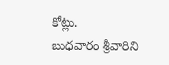కోట్లు.
బుధవారం శ్రీవారిని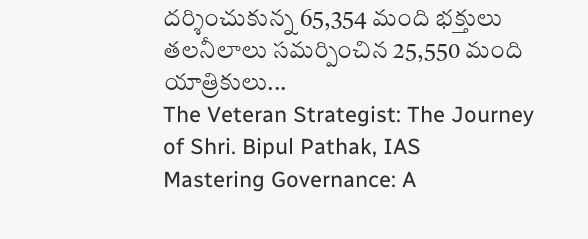దర్శించుకున్న 65,354 మంది భక్తులు
తలనీలాలు సమర్పించిన 25,550 మంది యాత్రికులు...
The Veteran Strategist: The Journey of Shri. Bipul Pathak, IAS
Mastering Governance: A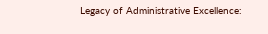Legacy of Administrative Excellence: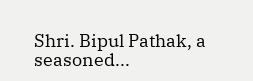Shri. Bipul Pathak, a seasoned...